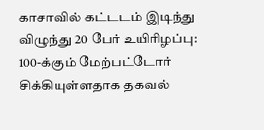காசாவில் கட்டடம் இடிந்து விழுந்து 20 பேர் உயிரிழப்பு: 100-க்கும் மேற்பட்டோர் சிக்கியுள்ளதாக தகவல்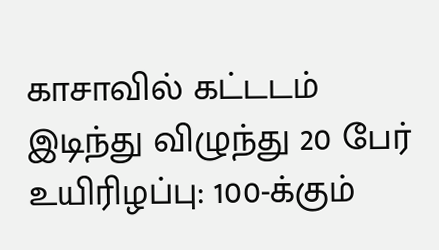காசாவில் கட்டடம் இடிந்து விழுந்து 20 பேர் உயிரிழப்பு: 100-க்கும்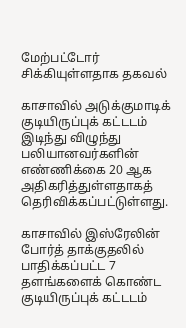மேற்பட்டோர் சிக்கியுள்ளதாக தகவல்

காசாவில் அடுக்குமாடிக் குடியிருப்புக் கட்டடம் இடிந்து விழுந்து பலியானவர்களின் எண்ணிக்கை 20 ஆக அதிகரித்துள்ளதாகத் தெரிவிக்கப்பட்டுள்ளது.

காசாவில் இஸ்ரேலின் போர்த் தாக்குதலில் பாதிக்கப்பட்ட 7 தளங்களைக் கொண்ட குடியிருப்புக் கட்டடம்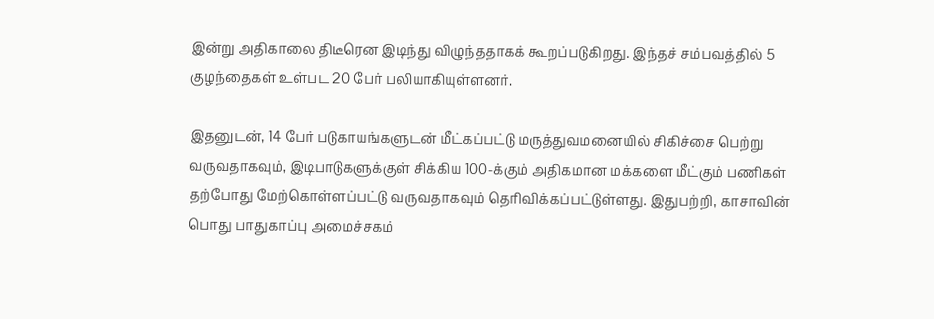இன்று அதிகாலை திடீரென இடிந்து விழுந்ததாகக் கூறப்படுகிறது. இந்தச் சம்பவத்தில் 5 குழந்தைகள் உள்பட 20 பேர் பலியாகியுள்ளனர்.

இதனுடன், 14 பேர் படுகாயங்களுடன் மீட்கப்பட்டு மருத்துவமனையில் சிகிச்சை பெற்று வருவதாகவும், இடிபாடுகளுக்குள் சிக்கிய 100-க்கும் அதிகமான மக்களை மீட்கும் பணிகள் தற்போது மேற்கொள்ளப்பட்டு வருவதாகவும் தெரிவிக்கப்பட்டுள்ளது. இதுபற்றி, காசாவின் பொது பாதுகாப்பு அமைச்சகம்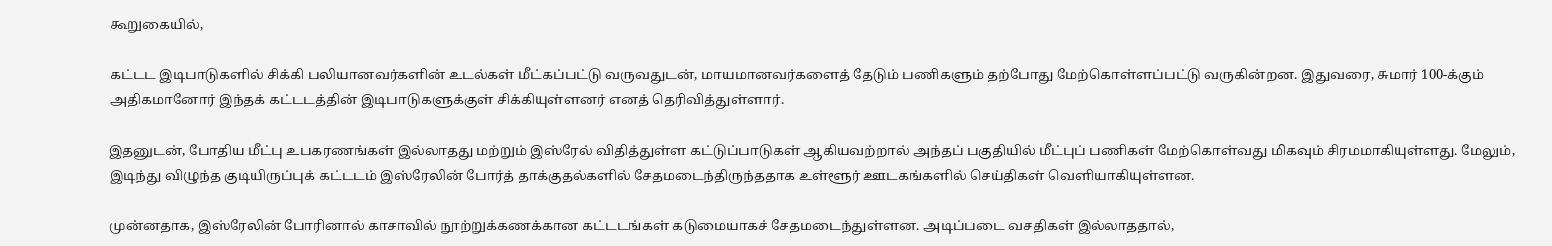கூறுகையில்,

கட்டட இடிபாடுகளில் சிக்கி பலியானவர்களின் உடல்கள் மீட்கப்பட்டு வருவதுடன், மாயமானவர்களைத் தேடும் பணிகளும் தற்போது மேற்கொள்ளப்பட்டு வருகின்றன. இதுவரை, சுமார் 100-க்கும் அதிகமானோர் இந்தக் கட்டடத்தின் இடிபாடுகளுக்குள் சிக்கியுள்ளனர் எனத் தெரிவித்துள்ளார்.

இதனுடன், போதிய மீட்பு உபகரணங்கள் இல்லாதது மற்றும் இஸ்ரேல் விதித்துள்ள கட்டுப்பாடுகள் ஆகியவற்றால் அந்தப் பகுதியில் மீட்புப் பணிகள் மேற்கொள்வது மிகவும் சிரமமாகியுள்ளது. மேலும், இடிந்து விழுந்த குடியிருப்புக் கட்டடம் இஸ்ரேலின் போர்த் தாக்குதல்களில் சேதமடைந்திருந்ததாக உள்ளூர் ஊடகங்களில் செய்திகள் வெளியாகியுள்ளன.

முன்னதாக, இஸ்ரேலின் போரினால் காசாவில் நூற்றுக்கணக்கான கட்டடங்கள் கடுமையாகச் சேதமடைந்துள்ளன. அடிப்படை வசதிகள் இல்லாததால்,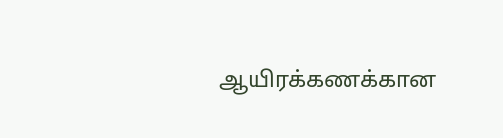ஆயிரக்கணக்கான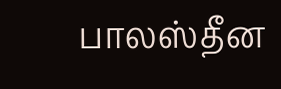பாலஸ்தீன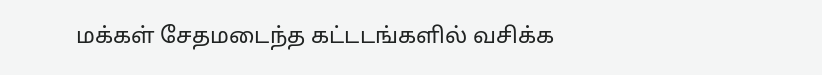மக்கள் சேதமடைந்த கட்டடங்களில் வசிக்க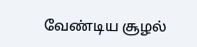வேண்டிய சூழல்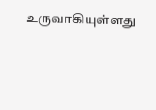உருவாகியுள்ளது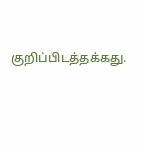குறிப்பிடத்தக்கது.